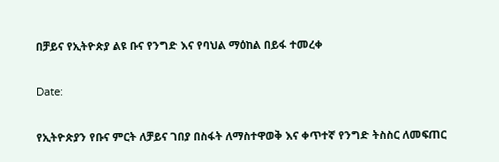በቻይና የኢትዮጵያ ልዩ ቡና የንግድ እና የባህል ማዕከል በይፋ ተመረቀ

Date:

የኢትዮጵያን የቡና ምርት ለቻይና ገበያ በስፋት ለማስተዋወቅ እና ቀጥተኛ የንግድ ትስስር ለመፍጠር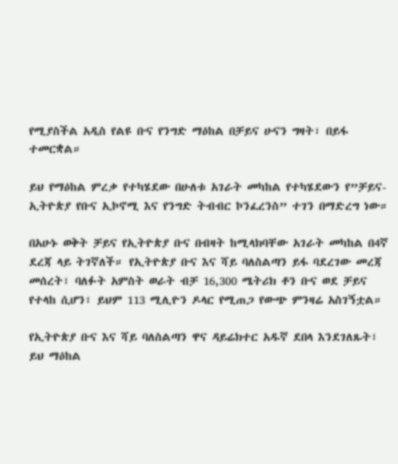የሚያስችል አዲስ የልዩ ቡና የንግድ ማዕከል በቻይና ሁናን ግዛት፣ በይፋ ተመርቋል።

ይህ የማዕከል ምረቃ የተካሄደው በሁለቱ አገራት መካከል የተካሄደውን የ”ቻይና-ኢትዮጵያ የቡና ኢኮኖሚ እና የንግድ ትብብር ኮንፈረንስ” ተገን በማድረግ ነው።

በአሁኑ ወቅት ቻይና የኢትዮጵያ ቡና በብዛት ከሚላክባቸው አገራት መካከል በ4ኛ ደረጃ ላይ ትገኛለች። የኢትዮጵያ ቡና እና ሻይ ባለስልጣን ይፋ ባደረገው መረጃ መሰረት፣ ባለፉት አምስት ወራት ብቻ 16,300 ሜትሪክ ቶን ቡና ወደ ቻይና የተላከ ሲሆን፣ ይህም 113 ሚሊዮን ዶላር የሚጠጋ የውጭ ምንዛሬ አስገኝቷል።

የኢትዮጵያ ቡና እና ሻይ ባለስልጣን ዋና ዳይሬክተር አዱኛ ደበላ እንደገለጹት፣ ይህ ማዕከል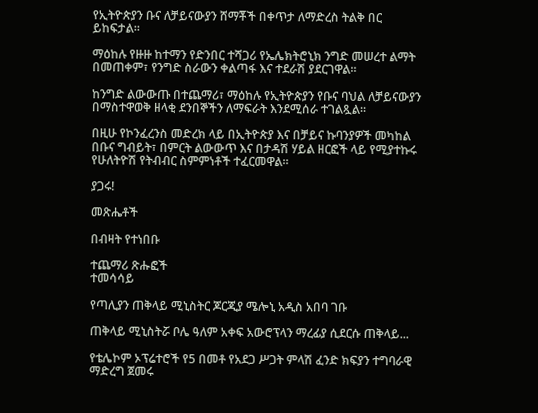የኢትዮጵያን ቡና ለቻይናውያን ሸማቾች በቀጥታ ለማድረስ ትልቅ በር ይከፍታል።

ማዕከሉ የዙዙ ከተማን የድንበር ተሻጋሪ የኤሌክትሮኒክ ንግድ መሠረተ ልማት በመጠቀም፣ የንግድ ስራውን ቀልጣፋ እና ተደራሽ ያደርገዋል።

ከንግድ ልውውጡ በተጨማሪ፣ ማዕከሉ የኢትዮጵያን የቡና ባህል ለቻይናውያን በማስተዋወቅ ዘላቂ ደንበኞችን ለማፍራት እንደሚሰራ ተገልጿል።

በዚሁ የኮንፈረንስ መድረክ ላይ በኢትዮጵያ እና በቻይና ኩባንያዎች መካከል በቡና ግብይት፣ በምርት ልውውጥ እና በታዳሽ ሃይል ዘርፎች ላይ የሚያተኩሩ የሁለትዮሽ የትብብር ስምምነቶች ተፈርመዋል።

ያጋሩ!

መጽሔቶች

በብዛት የተነበቡ

ተጨማሪ ጽሑፎች
ተመሳሳይ

የጣሊያን ጠቅላይ ሚኒስትር ጆርጂያ ሜሎኒ አዲስ አበባ ገቡ

ጠቅላይ ሚኒስትሯ ቦሌ ዓለም አቀፍ አውሮፕላን ማረፊያ ሲደርሱ ጠቅላይ...

የቴሌኮም ኦፕሬተሮች የ5 በመቶ የአደጋ ሥጋት ምላሽ ፈንድ ክፍያን ተግባራዊ ማድረግ ጀመሩ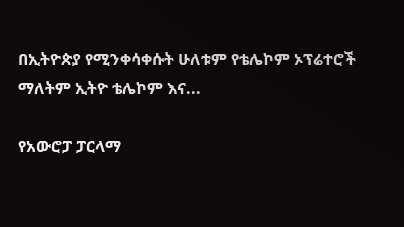በኢትዮጵያ የሚንቀሳቀሱት ሁለቱም የቴሌኮም ኦፕሬተሮች ማለትም ኢትዮ ቴሌኮም እና...

የአውሮፓ ፓርላማ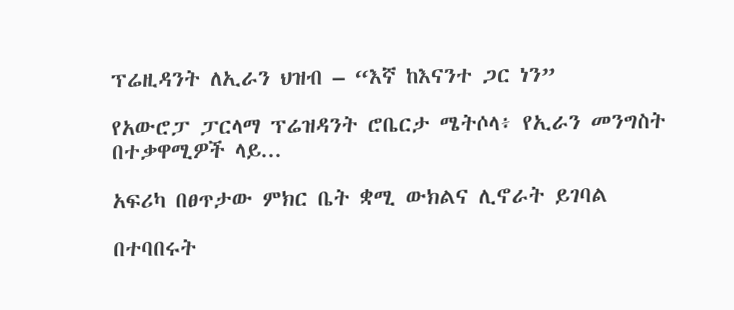ፕሬዚዳንት ለኢራን ህዝብ – “እኛ ከእናንተ ጋር ነን”

የአውሮፓ ፓርላማ ፕሬዝዳንት ሮቤርታ ሜትሶላ፥ የኢራን መንግስት በተቃዋሚዎች ላይ...

አፍሪካ በፀጥታው ምክር ቤት ቋሚ ውክልና ሊኖራት ይገባል

በተባበሩት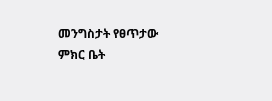መንግስታት የፀጥታው ምክር ቤት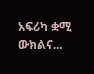አፍሪካ ቋሚ ውክልና...